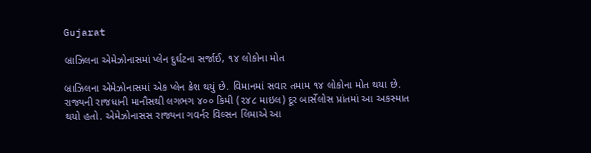Gujarat

બ્રાઝિલના એમેઝોનાસમાં પ્લેન દુર્ઘટના સર્જાઈ, ૧૪ લોકોના મોત

બ્રાઝિલના એમેઝોનાસમાં એક પ્લેન ક્રેશ થયું છે. વિમાનમાં સવાર તમામ ૧૪ લોકોના મોત થયા છે. રાજ્યની રાજધાની માનૌસથી લગભગ ૪૦૦ કિમી (૨૪૮ માઇલ) દૂર બાર્સેલોસ પ્રાંતમાં આ અકસ્માત થયો હતો. એમેઝોનાસસ રાજ્યના ગવર્નર વિલ્સન લિમાએ આ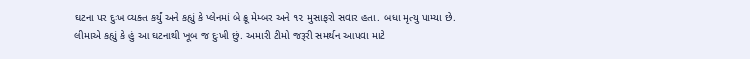ઘટના પર દુઃખ વ્યક્ત કર્યું અને કહ્યું કે પ્લેનમાં બે ક્રૂ મેમ્બર અને ૧૨ મુસાફરો સવાર હતા. બધા મૃત્યુ પામ્યા છે. લીમાએ કહ્યું કે હું આ ઘટનાથી ખૂબ જ દુઃખી છું. અમારી ટીમો જરૂરી સમર્થન આપવા માટે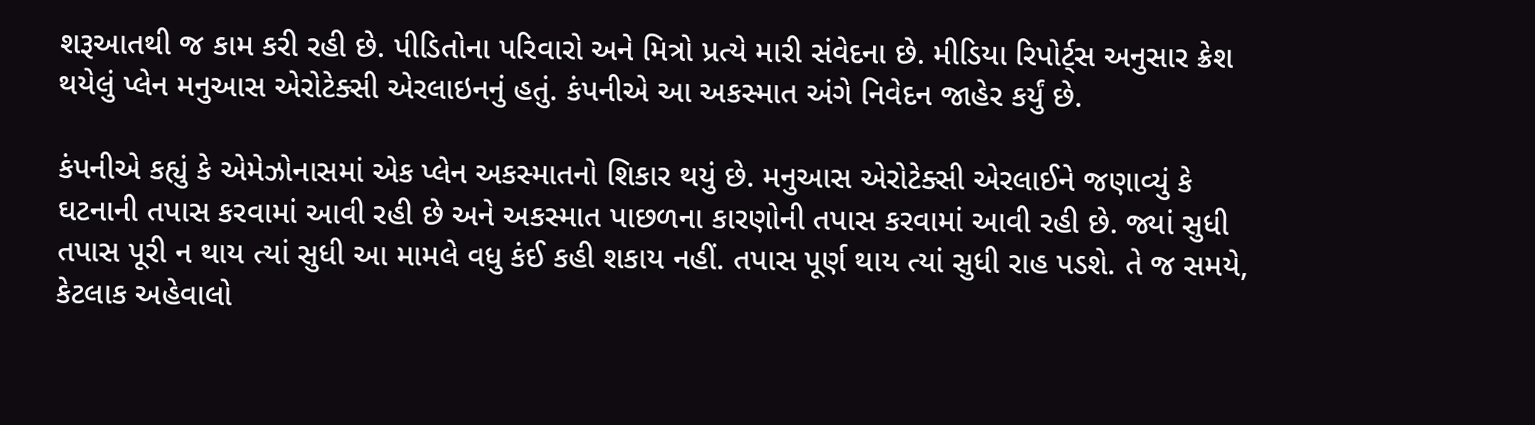શરૂઆતથી જ કામ કરી રહી છે. પીડિતોના પરિવારો અને મિત્રો પ્રત્યે મારી સંવેદના છે. મીડિયા રિપોર્ટ્‌સ અનુસાર ક્રેશ થયેલું પ્લેન મનુઆસ એરોટેક્સી એરલાઇનનું હતું. કંપનીએ આ અકસ્માત અંગે નિવેદન જાહેર કર્યું છે.

કંપનીએ કહ્યું કે એમેઝોનાસમાં એક પ્લેન અકસ્માતનો શિકાર થયું છે. મનુઆસ એરોટેક્સી એરલાઈને જણાવ્યું કે ઘટનાની તપાસ કરવામાં આવી રહી છે અને અકસ્માત પાછળના કારણોની તપાસ કરવામાં આવી રહી છે. જ્યાં સુધી તપાસ પૂરી ન થાય ત્યાં સુધી આ મામલે વધુ કંઈ કહી શકાય નહીં. તપાસ પૂર્ણ થાય ત્યાં સુધી રાહ પડશે. તે જ સમયે, કેટલાક અહેવાલો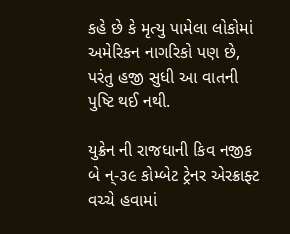કહે છે કે મૃત્યુ પામેલા લોકોમાં અમેરિકન નાગરિકો પણ છે, પરંતુ હજી સુધી આ વાતની પુષ્ટિ થઈ નથી.

યુક્રેન ની રાજધાની કિવ નજીક બે ન્-૩૯ કોમ્બેટ ટ્રેનર એરક્રાફ્ટ વચ્ચે હવામાં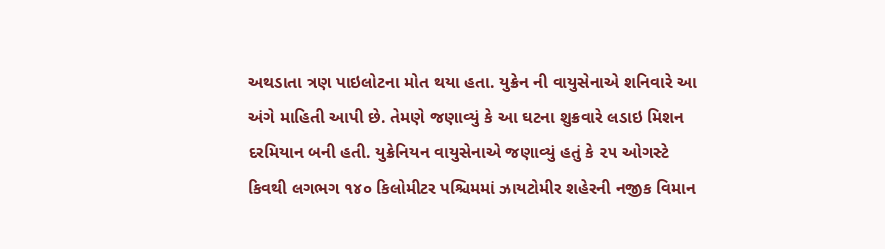અથડાતા ત્રણ પાઇલોટના મોત થયા હતા. યુક્રેન ની વાયુસેનાએ શનિવારે આ અંગે માહિતી આપી છે. તેમણે જણાવ્યું કે આ ઘટના શુક્રવારે લડાઇ મિશન દરમિયાન બની હતી. યુક્રેનિયન વાયુસેનાએ જણાવ્યું હતું કે ૨૫ ઓગસ્ટે કિવથી લગભગ ૧૪૦ કિલોમીટર પશ્ચિમમાં ઝાયટોમીર શહેરની નજીક વિમાન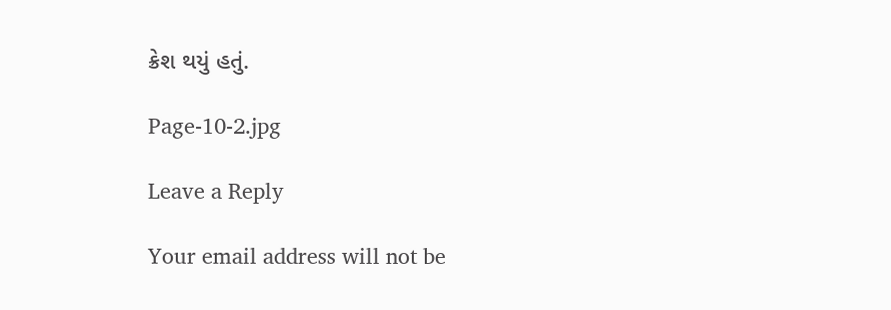ક્રેશ થયું હતું.

Page-10-2.jpg

Leave a Reply

Your email address will not be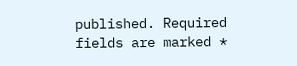published. Required fields are marked *